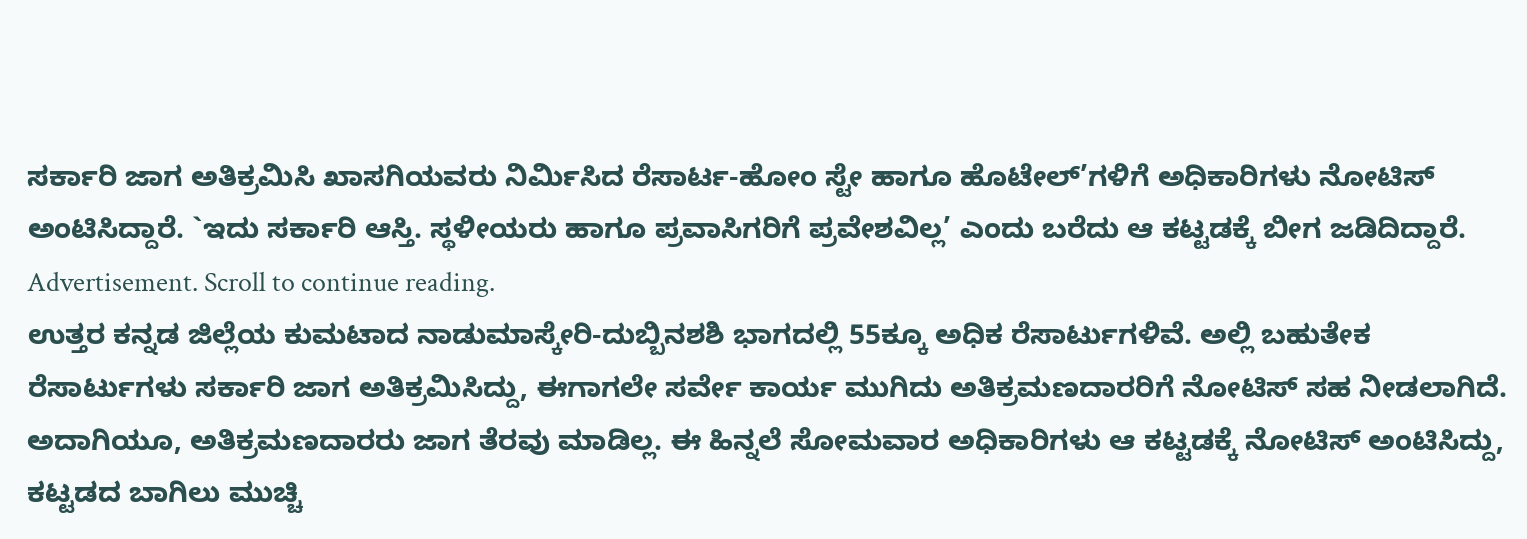ಸರ್ಕಾರಿ ಜಾಗ ಅತಿಕ್ರಮಿಸಿ ಖಾಸಗಿಯವರು ನಿರ್ಮಿಸಿದ ರೆಸಾರ್ಟ-ಹೋಂ ಸ್ಟೇ ಹಾಗೂ ಹೊಟೇಲ್’ಗಳಿಗೆ ಅಧಿಕಾರಿಗಳು ನೋಟಿಸ್ ಅಂಟಿಸಿದ್ದಾರೆ. `ಇದು ಸರ್ಕಾರಿ ಆಸ್ತಿ. ಸ್ಥಳೀಯರು ಹಾಗೂ ಪ್ರವಾಸಿಗರಿಗೆ ಪ್ರವೇಶವಿಲ್ಲ’ ಎಂದು ಬರೆದು ಆ ಕಟ್ಟಡಕ್ಕೆ ಬೀಗ ಜಡಿದಿದ್ದಾರೆ.
Advertisement. Scroll to continue reading.
ಉತ್ತರ ಕನ್ನಡ ಜಿಲ್ಲೆಯ ಕುಮಟಾದ ನಾಡುಮಾಸ್ಕೇರಿ-ದುಬ್ಬಿನಶಶಿ ಭಾಗದಲ್ಲಿ 55ಕ್ಕೂ ಅಧಿಕ ರೆಸಾರ್ಟುಗಳಿವೆ. ಅಲ್ಲಿ ಬಹುತೇಕ ರೆಸಾರ್ಟುಗಳು ಸರ್ಕಾರಿ ಜಾಗ ಅತಿಕ್ರಮಿಸಿದ್ದು, ಈಗಾಗಲೇ ಸರ್ವೇ ಕಾರ್ಯ ಮುಗಿದು ಅತಿಕ್ರಮಣದಾರರಿಗೆ ನೋಟಿಸ್ ಸಹ ನೀಡಲಾಗಿದೆ. ಅದಾಗಿಯೂ, ಅತಿಕ್ರಮಣದಾರರು ಜಾಗ ತೆರವು ಮಾಡಿಲ್ಲ. ಈ ಹಿನ್ನಲೆ ಸೋಮವಾರ ಅಧಿಕಾರಿಗಳು ಆ ಕಟ್ಟಡಕ್ಕೆ ನೋಟಿಸ್ ಅಂಟಿಸಿದ್ದು, ಕಟ್ಟಡದ ಬಾಗಿಲು ಮುಚ್ಚಿ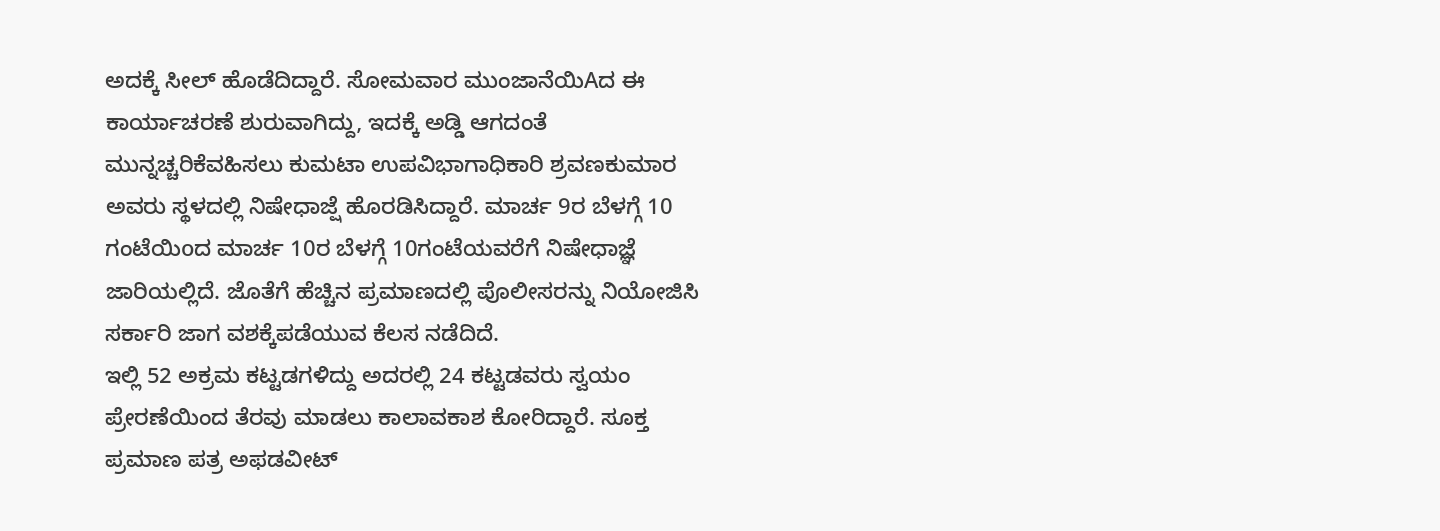ಅದಕ್ಕೆ ಸೀಲ್ ಹೊಡೆದಿದ್ದಾರೆ. ಸೋಮವಾರ ಮುಂಜಾನೆಯಿAದ ಈ ಕಾರ್ಯಾಚರಣೆ ಶುರುವಾಗಿದ್ದು, ಇದಕ್ಕೆ ಅಡ್ಡಿ ಆಗದಂತೆ ಮುನ್ನಚ್ಚರಿಕೆವಹಿಸಲು ಕುಮಟಾ ಉಪವಿಭಾಗಾಧಿಕಾರಿ ಶ್ರವಣಕುಮಾರ ಅವರು ಸ್ಥಳದಲ್ಲಿ ನಿಷೇಧಾಜ್ಷೆ ಹೊರಡಿಸಿದ್ದಾರೆ. ಮಾರ್ಚ 9ರ ಬೆಳಗ್ಗೆ 10 ಗಂಟೆಯಿoದ ಮಾರ್ಚ 10ರ ಬೆಳಗ್ಗೆ 10ಗಂಟೆಯವರೆಗೆ ನಿಷೇಧಾಜ್ಞೆ ಜಾರಿಯಲ್ಲಿದೆ. ಜೊತೆಗೆ ಹೆಚ್ಚಿನ ಪ್ರಮಾಣದಲ್ಲಿ ಪೊಲೀಸರನ್ನು ನಿಯೋಜಿಸಿ ಸರ್ಕಾರಿ ಜಾಗ ವಶಕ್ಕೆಪಡೆಯುವ ಕೆಲಸ ನಡೆದಿದೆ.
ಇಲ್ಲಿ 52 ಅಕ್ರಮ ಕಟ್ಟಡಗಳಿದ್ದು ಅದರಲ್ಲಿ 24 ಕಟ್ಟಡವರು ಸ್ವಯಂ ಪ್ರೇರಣೆಯಿಂದ ತೆರವು ಮಾಡಲು ಕಾಲಾವಕಾಶ ಕೋರಿದ್ದಾರೆ. ಸೂಕ್ತ ಪ್ರಮಾಣ ಪತ್ರ ಅಫಡವೀಟ್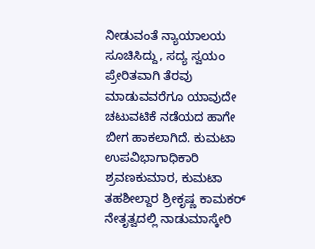ನೀಡುವಂತೆ ನ್ಯಾಯಾಲಯ ಸೂಚಿಸಿದ್ದು, ಸದ್ಯ ಸ್ವಯಂ ಪ್ರೇರಿತವಾಗಿ ತೆರವು ಮಾಡುವವರೆಗೂ ಯಾವುದೇ ಚಟುವಟಿಕೆ ನಡೆಯದ ಹಾಗೇ ಬೀಗ ಹಾಕಲಾಗಿದೆ. ಕುಮಟಾ ಉಪವಿಭಾಗಾಧಿಕಾರಿ ಶ್ರವಣಕುಮಾರ, ಕುಮಟಾ ತಹಶೀಲ್ದಾರ ಶ್ರೀಕೃಷ್ಣ ಕಾಮಕರ್ ನೇತೃತ್ವದಲ್ಲಿ ನಾಡುಮಾಸ್ಕೇರಿ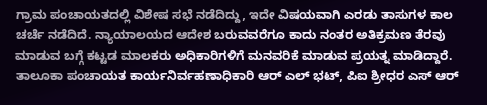ಗ್ರಾಮ ಪಂಚಾಯತದಲ್ಲಿ ವಿಶೇಷ ಸಭೆ ನಡೆದಿದ್ದು, ಇದೇ ವಿಷಯವಾಗಿ ಎರಡು ತಾಸುಗಳ ಕಾಲ ಚರ್ಚೆ ನಡೆದಿದೆ. ನ್ಯಾಯಾಲಯದ ಆದೇಶ ಬರುವವರೆಗೂ ಕಾದು ನಂತರ ಅತಿಕ್ರಮಣ ತೆರವು ಮಾಡುವ ಬಗ್ಗೆ ಕಟ್ಟಡ ಮಾಲಕರು ಅಧಿಕಾರಿಗಳಿಗೆ ಮನವರಿಕೆ ಮಾಡುವ ಪ್ರಯತ್ನ ಮಾಡಿದ್ದಾರೆ. ತಾಲೂಕಾ ಪಂಚಾಯತ ಕಾರ್ಯನಿರ್ವಹಣಾಧಿಕಾರಿ ಆರ್ ಎಲ್ ಭಟ್, ಪಿಐ ಶ್ರೀಧರ ಎಸ್ ಆರ್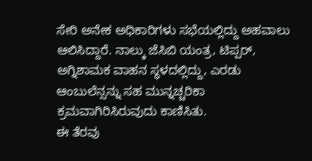ಸೇರಿ ಅನೇಕ ಅಧಿಕಾರಿಗಳು ಸಭೆಯಲ್ಲಿದ್ದು ಅಹವಾಲು ಆಲಿಸಿದ್ದಾರೆ. ನಾಲ್ಕು ಜೆಸಿಬಿ ಯಂತ್ರ, ಟಿಪ್ಪರ್, ಅಗ್ನಿಶಾಮಕ ವಾಹನ ಸ್ಥಳದಲ್ಲಿದ್ದು, ಎರಡು ಆಂಬುಲೆನ್ಸನ್ನು ಸಹ ಮುನ್ನಚ್ಚರಿಕಾ ಕ್ರಮವಾಗಿರಿಸಿರುವುದು ಕಾಣಿಸಿತು.
ಈ ತೆರವು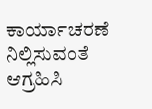ಕಾರ್ಯಾಚರಣೆ ನಿಲ್ಲಿಸುವಂತೆ ಆಗ್ರಹಿಸಿ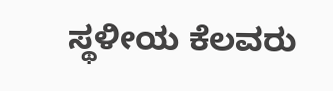ಸ್ಥಳೀಯ ಕೆಲವರು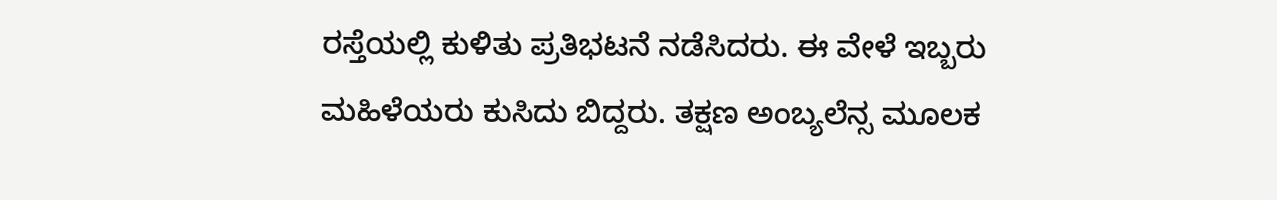ರಸ್ತೆಯಲ್ಲಿ ಕುಳಿತು ಪ್ರತಿಭಟನೆ ನಡೆಸಿದರು. ಈ ವೇಳೆ ಇಬ್ಬರು ಮಹಿಳೆಯರು ಕುಸಿದು ಬಿದ್ದರು. ತಕ್ಷಣ ಅಂಬ್ಯಲೆನ್ಸ ಮೂಲಕ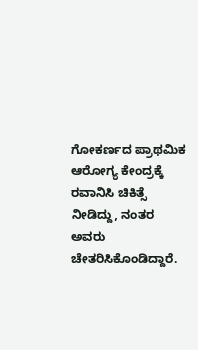ಗೋಕರ್ಣದ ಪ್ರಾಥಮಿಕ ಆರೋಗ್ಯ ಕೇಂದ್ರಕ್ಕೆ ರವಾನಿಸಿ ಚಿಕಿತ್ಸೆ ನೀಡಿದ್ದು, ನಂತರ ಅವರು ಚೇತರಿಸಿಕೊಂಡಿದ್ದಾರೆ.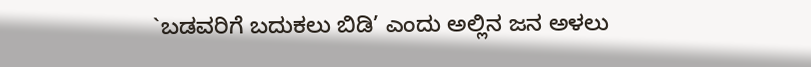`ಬಡವರಿಗೆ ಬದುಕಲು ಬಿಡಿ’ ಎಂದು ಅಲ್ಲಿನ ಜನ ಅಳಲು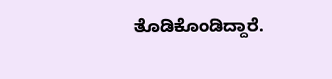ತೊಡಿಕೊಂಡಿದ್ದಾರೆ.